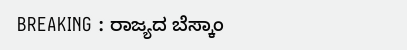BREAKING : ರಾಜ್ಯದ ಬೆಸ್ಕಾಂ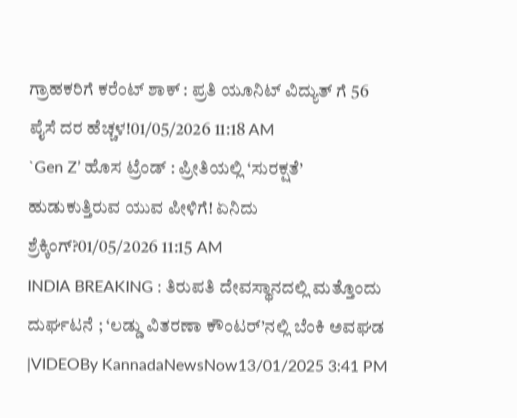ಗ್ರಾಹಕರಿಗೆ ಕರೆಂಟ್ ಶಾಕ್ : ಪ್ರತಿ ಯೂನಿಟ್ ವಿದ್ಯುತ್ ಗೆ 56 ಪೈಸೆ ದರ ಹೆಚ್ಚಳ!01/05/2026 11:18 AM
`Gen Z’ ಹೊಸ ಟ್ರೆಂಡ್ : ಪ್ರೀತಿಯಲ್ಲಿ ‘ಸುರಕ್ಷತೆ’ ಹುಡುಕುತ್ತಿರುವ ಯುವ ಪೀಳಿಗೆ! ಏನಿದು ಶ್ರೆಕ್ಕಿಂಗ್?01/05/2026 11:15 AM
INDIA BREAKING : ತಿರುಪತಿ ದೇವಸ್ಥಾನದಲ್ಲಿ ಮತ್ತೊಂದು ದುರ್ಘಟನೆ ; ‘ಲಡ್ಡು ವಿತರಣಾ ಕೌಂಟರ್’ನಲ್ಲಿ ಬೆಂಕಿ ಅವಘಡ |VIDEOBy KannadaNewsNow13/01/2025 3:41 PM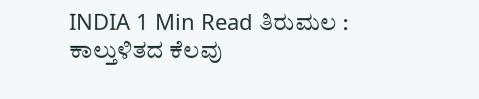INDIA 1 Min Read ತಿರುಮಲ : ಕಾಲ್ತುಳಿತದ ಕೆಲವು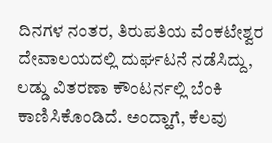ದಿನಗಳ ನಂತರ, ತಿರುಪತಿಯ ವೆಂಕಟೇಶ್ವರ ದೇವಾಲಯದಲ್ಲಿ ದುರ್ಘಟನೆ ನಡೆಸಿದ್ದು, ಲಡ್ಡು ವಿತರಣಾ ಕೌಂಟರ್ನಲ್ಲಿ ಬೆಂಕಿ ಕಾಣಿಸಿಕೊಂಡಿದೆ. ಅಂದ್ಹಾಗೆ, ಕೆಲವು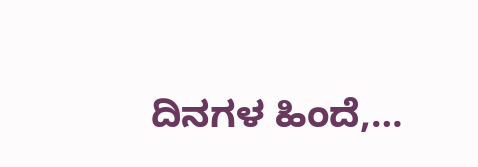ದಿನಗಳ ಹಿಂದೆ,…